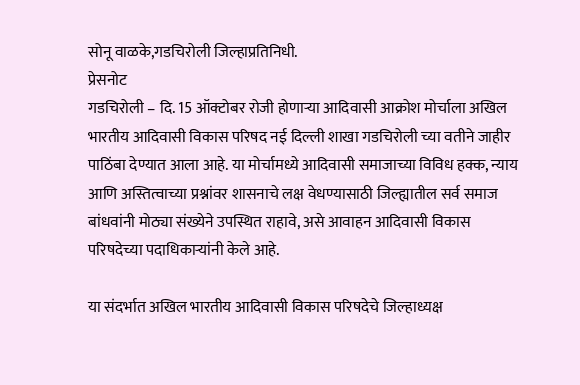सोनू वाळके,गडचिरोली जिल्हाप्रतिनिधी.
प्रेसनोट
गडचिरोली – दि. 15 ऑक्टोबर रोजी होणाऱ्या आदिवासी आक्रोश मोर्चाला अखिल भारतीय आदिवासी विकास परिषद नई दिल्ली शाखा गडचिरोली च्या वतीने जाहीर पाठिंबा देण्यात आला आहे. या मोर्चामध्ये आदिवासी समाजाच्या विविध हक्क, न्याय आणि अस्तित्वाच्या प्रश्नांवर शासनाचे लक्ष वेधण्यासाठी जिल्ह्यातील सर्व समाज बांधवांनी मोठ्या संख्येने उपस्थित राहावे, असे आवाहन आदिवासी विकास परिषदेच्या पदाधिकाऱ्यांनी केले आहे.

या संदर्भात अखिल भारतीय आदिवासी विकास परिषदेचे जिल्हाध्यक्ष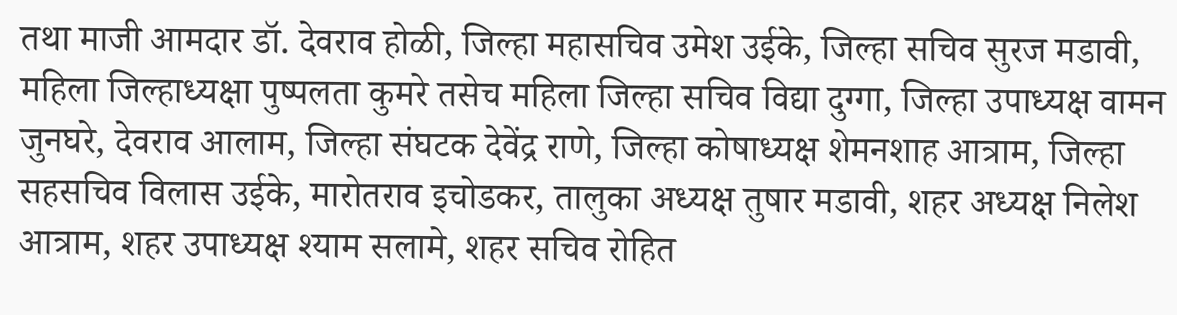तथा माजी आमदार डॉ. देवराव होळी, जिल्हा महासचिव उमेश उईके, जिल्हा सचिव सुरज मडावी, महिला जिल्हाध्यक्षा पुष्पलता कुमरे तसेच महिला जिल्हा सचिव विद्या दुग्गा, जिल्हा उपाध्यक्ष वामन जुनघरे, देवराव आलाम, जिल्हा संघटक देवेंद्र राणे, जिल्हा कोषाध्यक्ष शेमनशाह आत्राम, जिल्हा सहसचिव विलास उईके, मारोतराव इचोडकर, तालुका अध्यक्ष तुषार मडावी, शहर अध्यक्ष निलेश आत्राम, शहर उपाध्यक्ष श्याम सलामे, शहर सचिव रोहित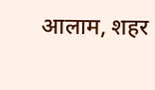आलाम, शहर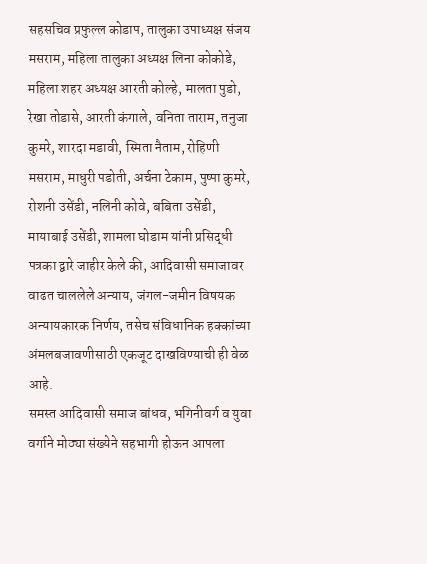सहसचिव प्रफुल्ल कोडाप, तालुका उपाध्यक्ष संजय मसराम, महिला तालुका अध्यक्ष लिना कोकोडे, महिला शहर अध्यक्ष आरती कोल्हे, मालता पुडो, रेखा तोडासे, आरती कंगाले, वनिता ताराम, तनुजा कुमरे, शारदा मडावी, स्मिता नैताम, रोहिणी मसराम, माधुरी पडोती, अर्चना टेकाम, पुष्पा कुमरे, रोशनी उसेंडी, नलिनी कोवे, बबिता उसेंडी, मायाबाई उसेंडी, शामला घोडाम यांनी प्रसिद्धी पत्रका द्वारे जाहीर केले की, आदिवासी समाजावर वाढत चाललेले अन्याय, जंगल-जमीन विषयक अन्यायकारक निर्णय, तसेच संविधानिक हक्कांच्या अंमलबजावणीसाठी एकजूट दाखविण्याची ही वेळ आहे.
समस्त आदिवासी समाज बांधव, भगिनीवर्ग व युवा वर्गाने मोठ्या संख्येने सहभागी होऊन आपला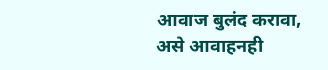आवाज बुलंद करावा, असे आवाहनही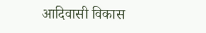आदिवासी विकास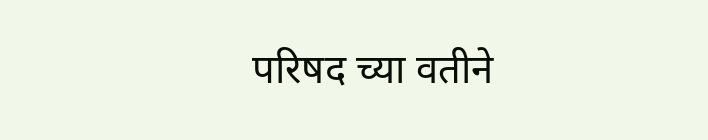परिषद च्या वतीने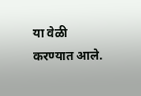या वेळी करण्यात आले.